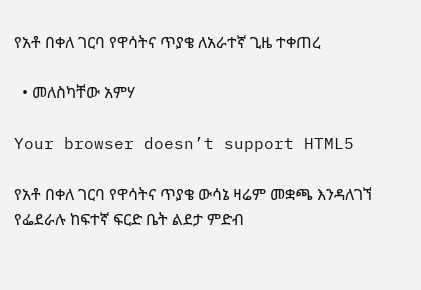የአቶ በቀለ ገርባ የዋሳትና ጥያቄ ለአራተኛ ጊዜ ተቀጠረ

  • መለስካቸው አምሃ

Your browser doesn’t support HTML5

የአቶ በቀለ ገርባ የዋሳትና ጥያቄ ውሳኔ ዛሬም መቋጫ እንዳለገኘ የፌደራሉ ከፍተኛ ፍርድ ቤት ልደታ ምድብ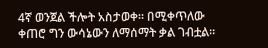4ኛ ወንጀል ችሎት አስታወቀ። በሚቀጥለው ቀጠሮ ግን ውሳኔውን ለማሰማት ቃል ገብቷል።